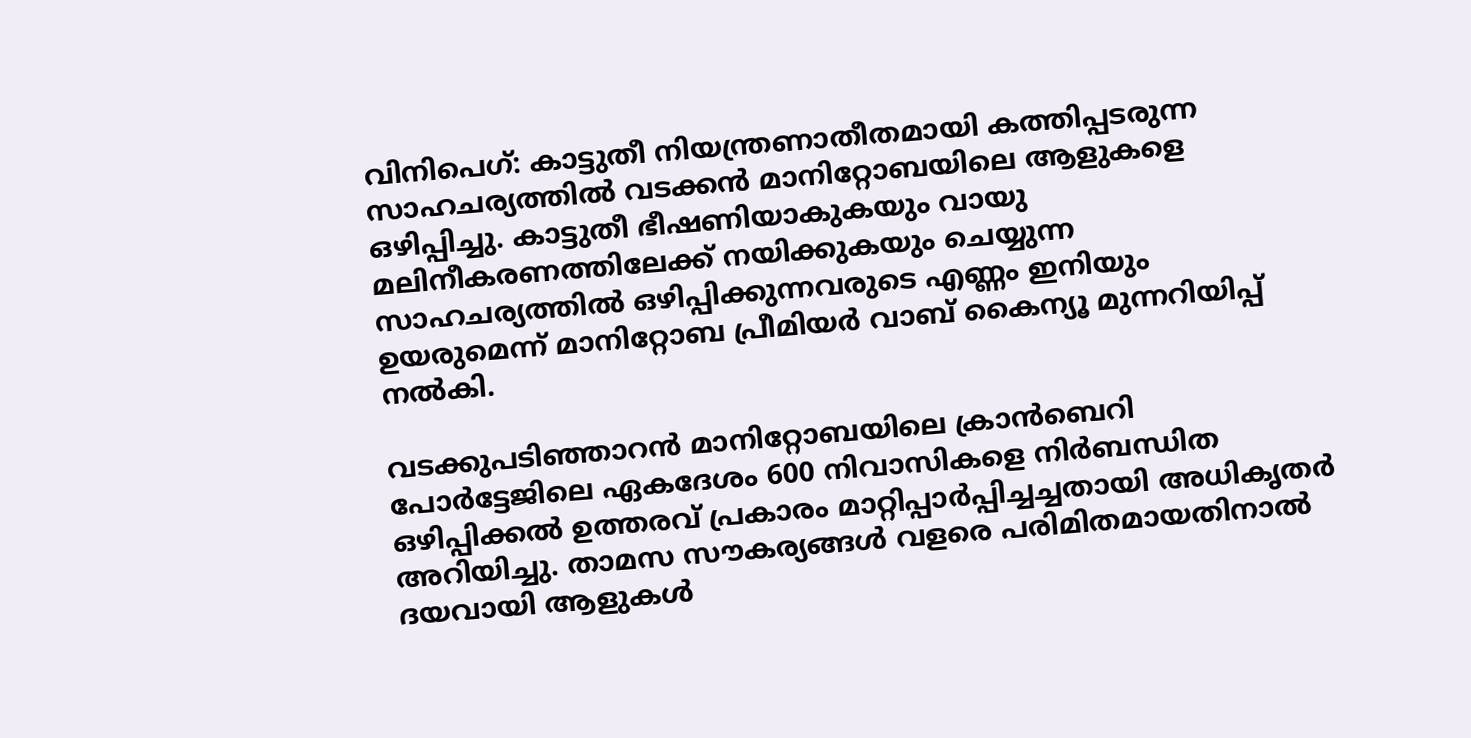വിനിപെഗ്: കാട്ടുതീ നിയന്ത്രണാതീതമായി കത്തിപ്പടരുന്ന സാഹചര്യത്തിൽ വടക്കൻ മാനിറ്റോബയിലെ ആളുകളെ ഒഴിപ്പിച്ചു. കാട്ടുതീ ഭീഷണിയാകുകയും വായു മലിനീകരണത്തിലേക്ക് നയിക്കുകയും ചെയ്യുന്ന സാഹചര്യത്തിൽ ഒഴിപ്പിക്കുന്നവരുടെ എണ്ണം ഇനിയും ഉയരുമെന്ന് മാനിറ്റോബ പ്രീമിയർ വാബ് കൈന്യൂ മുന്നറിയിപ്പ് നൽകി.

വടക്കുപടിഞ്ഞാറൻ മാനിറ്റോബയിലെ ക്രാൻബെറി പോർട്ടേജിലെ ഏകദേശം 600 നിവാസികളെ നിർബന്ധിത ഒഴിപ്പിക്കൽ ഉത്തരവ് പ്രകാരം മാറ്റിപ്പാർപ്പിച്ചച്ചതായി അധികൃതർ അറിയിച്ചു. താമസ സൗകര്യങ്ങൾ വളരെ പരിമിതമായതിനാൽ ദയവായി ആളുകൾ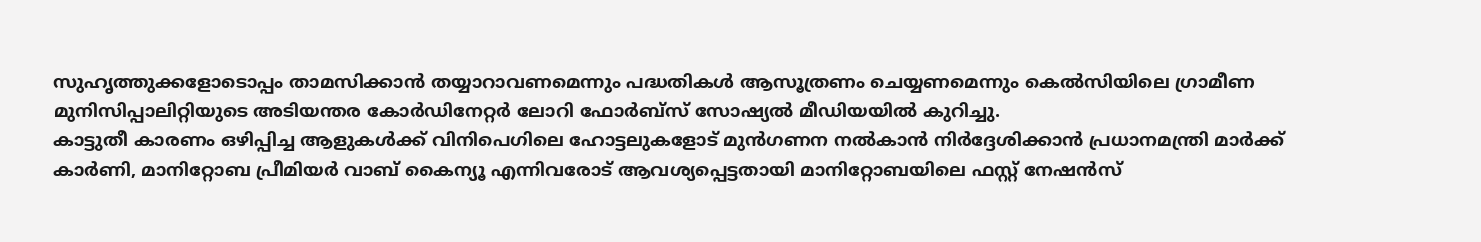സുഹൃത്തുക്കളോടൊപ്പം താമസിക്കാൻ തയ്യാറാവണമെന്നും പദ്ധതികൾ ആസൂത്രണം ചെയ്യണമെന്നും കെൽസിയിലെ ഗ്രാമീണ മുനിസിപ്പാലിറ്റിയുടെ അടിയന്തര കോർഡിനേറ്റർ ലോറി ഫോർബ്സ് സോഷ്യൽ മീഡിയയിൽ കുറിച്ചു.
കാട്ടുതീ കാരണം ഒഴിപ്പിച്ച ആളുകൾക്ക് വിനിപെഗിലെ ഹോട്ടലുകളോട് മുൻഗണന നൽകാൻ നിർദ്ദേശിക്കാൻ പ്രധാനമന്ത്രി മാർക്ക് കാർണി, മാനിറ്റോബ പ്രീമിയർ വാബ് കൈന്യൂ എന്നിവരോട് ആവശ്യപ്പെട്ടതായി മാനിറ്റോബയിലെ ഫസ്റ്റ് നേഷൻസ്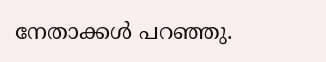നേതാക്കൾ പറഞ്ഞു.